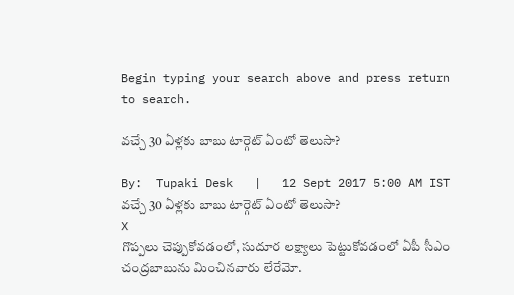Begin typing your search above and press return to search.

వచ్చే 30 ఏళ్లకు బాబు టార్గెట్ ఏంటో తెలుసా?

By:  Tupaki Desk   |   12 Sept 2017 5:00 AM IST
వచ్చే 30 ఏళ్లకు బాబు టార్గెట్ ఏంటో తెలుసా?
X
గొప్పలు చెప్పుకోవడంలో, సుదూర లక్ష్యాలు పెట్టుకోవడంలో ఏపీ సీఎం చంద్రబాబును మించినవారు లేరేమో.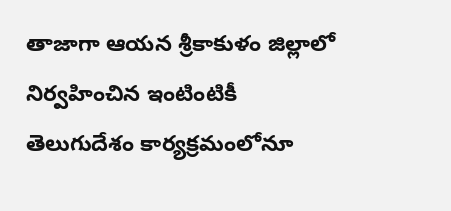తాజాగా ఆయన శ్రీకాకుళం జిల్లాలో నిర్వహించిన ఇంటింటికీ తెలుగుదేశం కార్యక్రమంలోనూ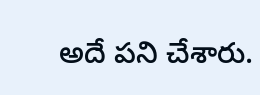అదే పని చేశారు.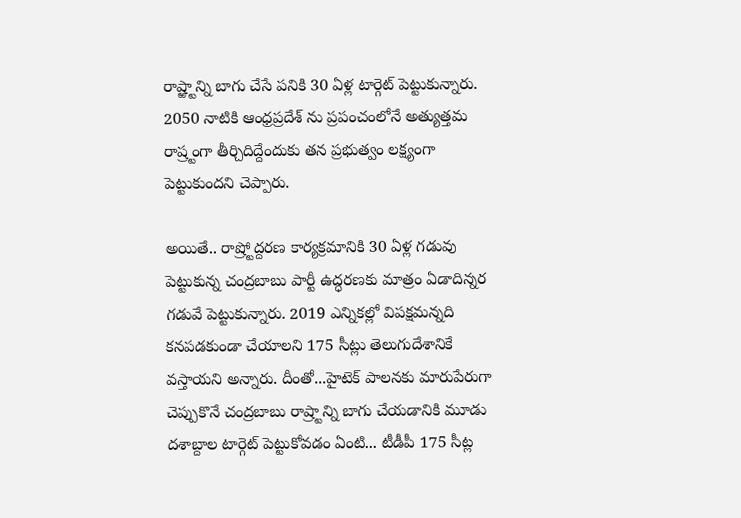రాష్ఱ్టాన్ని బాగు చేసే పనికి 30 ఏళ్ల టార్గెట్ పెట్టుకున్నారు. 2050 నాటికి ఆంధ్రప్రదేశ్ ను ప్రపంచంలోనే అత్యుత్తమ రాష్ర్టంగా తీర్చిదిద్దేందుకు తన ప్రభుత్వం లక్ష్యంగా పెట్టుకుందని చెప్పారు.

అయితే.. రాష్ర్టోద్దరణ కార్యక్రమానికి 30 ఏళ్ల గడువు పెట్టుకున్న చంద్రబాబు పార్టీ ఉద్ధరణకు మాత్రం ఏడాదిన్నర గడువే పెట్టుకున్నారు. 2019 ఎన్నికల్లో విపక్షమన్నది కనపడకుండా చేయాలని 175 సీట్లు తెలుగుదేశానికే వస్తాయని అన్నారు. దీంతో...హైటెక్ పాలనకు మారుపేరుగా చెప్పుకొనే చంద్రబాబు రాష్ర్టాన్ని బాగు చేయడానికి మూడు దశాబ్దాల టార్గెట్ పెట్టుకోవడం ఏంటి... టీడీపీ 175 సీట్ల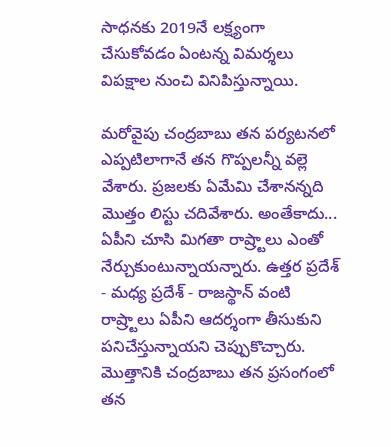సాధనకు 2019నే లక్ష్యంగా చేసుకోవడం ఏంటన్న విమర్శలు విపక్షాల నుంచి వినిపిస్తున్నాయి.

మరోవైపు చంద్రబాబు తన పర్యటనలో ఎప్పటిలాగానే తన గొప్పలన్నీ వల్లె వేశారు. ప్రజలకు ఏమేమి చేశానన్నది మొత్తం లిస్టు చదివేశారు. అంతేకాదు... ఏపీని చూసి మిగతా రాష్ర్టాలు ఎంతో నేర్చుకుంటున్నాయన్నారు. ఉత్తర ప్రదేశ్ - మధ్య ప్రదేశ్ - రాజస్థాన్ వంటి రాష్ర్టాలు ఏపీని ఆదర్శంగా తీసుకుని పనిచేస్తున్నాయని చెప్పుకొచ్చారు. మొత్తానికి చంద్రబాబు తన ప్రసంగంలో తన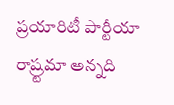ప్రయారిటీ పార్టీయా రాష్ర్టమా అన్నది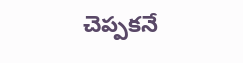చెప్పకనే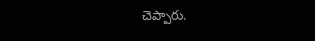చెప్పారు.